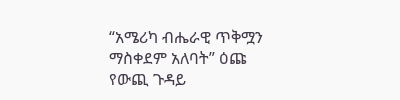“አሜሪካ ብሔራዊ ጥቅሟን ማስቀደም አለባት” ዕጩ የውጪ ጉዳይ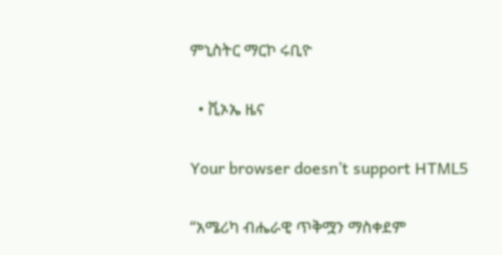ምኒስትር ማርኮ ሩቢዮ

  • ቪኦኤ ዜና

Your browser doesn’t support HTML5

“አሜሪካ ብሔራዊ ጥቅሟን ማስቀደም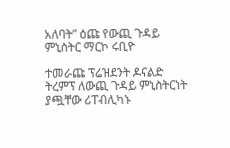አለባት” ዕጩ የውጪ ጉዳይ ምኒስትር ማርኮ ሩቢዮ

ተመራጩ ፕሬዝደንት ዶናልድ ትረምፕ ለውጪ ጉዳይ ምኒስትርነት ያጯቸው ሪፐብሊካኑ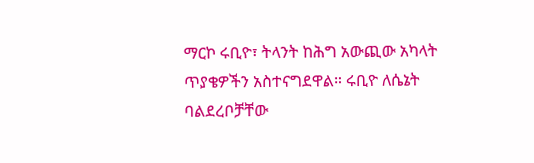ማርኮ ሩቢዮ፣ ትላንት ከሕግ አውጪው አካላት ጥያቄዎችን አስተናግደዋል። ሩቢዮ ለሴኔት ባልደረቦቻቸው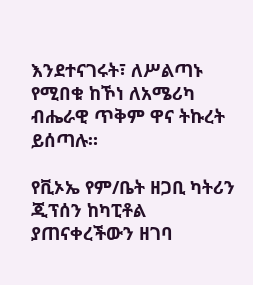እንደተናገሩት፣ ለሥልጣኑ የሚበቁ ከኾነ ለአሜሪካ ብሔራዊ ጥቅም ዋና ትኩረት ይሰጣሉ።

የቪኦኤ የም/ቤት ዘጋቢ ካትሪን ጂፕሰን ከካፒቶል ያጠናቀረችውን ዘገባ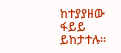ከተያያዘው ፋይይ ይከታተሉ።